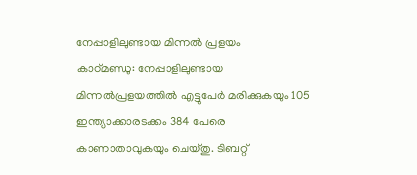നേപ്പാളിലുണ്ടായ മിന്നൽ പ്രളയം
കാഠ്മണ്ഡു: നേപ്പാളിലുണ്ടായ മിന്നൽപ്രളയത്തിൽ എട്ടുപേർ മരിക്കുകയും 105 ഇന്ത്യാക്കാരടക്കം 384 പേരെ കാണാതാവുകയും ചെയ്തു. ടിബറ്റ്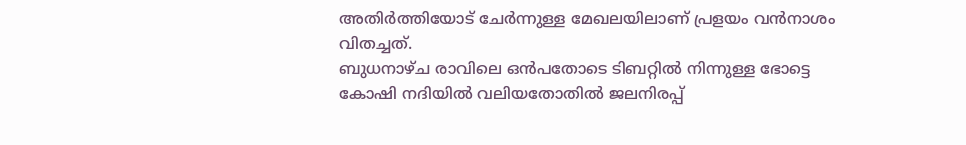അതിർത്തിയോട് ചേർന്നുള്ള മേഖലയിലാണ് പ്രളയം വൻനാശം വിതച്ചത്.
ബുധനാഴ്ച രാവിലെ ഒൻപതോടെ ടിബറ്റിൽ നിന്നുള്ള ഭോട്ടെ കോഷി നദിയിൽ വലിയതോതിൽ ജലനിരപ്പ്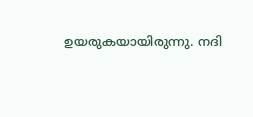ഉയരുകയായിരുന്നു. നദി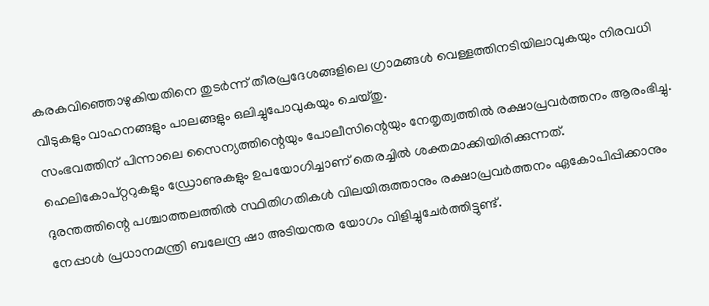കരകവിഞ്ഞൊഴുകിയതിനെ തുടർന്ന് തീരപ്രദേശങ്ങളിലെ ഗ്രാമങ്ങൾ വെള്ളത്തിനടിയിലാവുകയും നിരവധി വീടുകളും വാഹനങ്ങളും പാലങ്ങളും ഒലിച്ചുപോവുകയും ചെയ്തു.
സംഭവത്തിന് പിന്നാലെ സൈന്യത്തിന്റെയും പോലീസിന്റെയും നേതൃത്വത്തിൽ രക്ഷാപ്രവർത്തനം ആരംഭിച്ചു. ഹെലികോപ്റ്ററുകളും ഡ്രോണുകളും ഉപയോഗിച്ചാണ് തെരച്ചിൽ ശക്തമാക്കിയിരിക്കുന്നത്.
ദുരന്തത്തിന്റെ പശ്ചാത്തലത്തിൽ സ്ഥിതിഗതികൾ വിലയിരുത്താനും രക്ഷാപ്രവർത്തനം ഏകോപിപ്പിക്കാനും നേപ്പാൾ പ്രധാനമന്ത്രി ബലേന്ദ്ര ഷാ അടിയന്തര യോഗം വിളിച്ചുചേർത്തിട്ടുണ്ട്.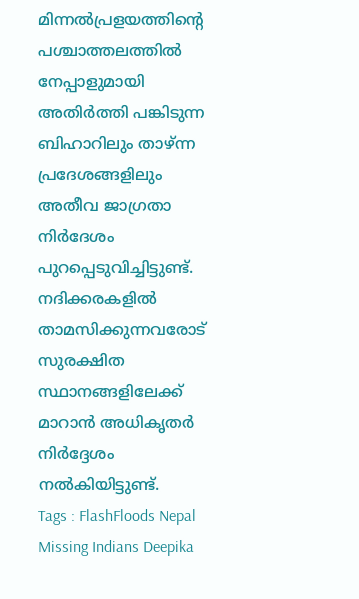മിന്നൽപ്രളയത്തിന്റെ പശ്ചാത്തലത്തിൽ നേപ്പാളുമായി അതിർത്തി പങ്കിടുന്ന ബിഹാറിലും താഴ്ന്ന പ്രദേശങ്ങളിലും അതീവ ജാഗ്രതാ നിർദേശം പുറപ്പെടുവിച്ചിട്ടുണ്ട്. നദിക്കരകളിൽ താമസിക്കുന്നവരോട് സുരക്ഷിത സ്ഥാനങ്ങളിലേക്ക് മാറാൻ അധികൃതർ നിർദ്ദേശം നൽകിയിട്ടുണ്ട്.
Tags : FlashFloods Nepal Missing Indians Deepika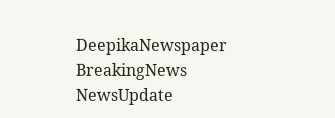DeepikaNewspaper BreakingNews NewsUpdate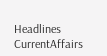Headlines CurrentAffairs